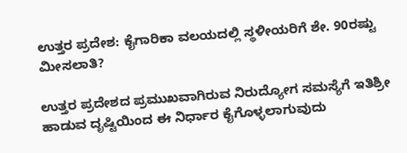ಉತ್ತರ ಪ್ರದೇಶ: ಕೈಗಾರಿಕಾ ವಲಯದಲ್ಲಿ ಸ್ಥಳೀಯರಿಗೆ ಶೇ. 90ರಷ್ಟು ಮೀಸಲಾತಿ?

ಉತ್ತರ ಪ್ರದೇಶದ ಪ್ರಮುಖವಾಗಿರುವ ನಿರುದ್ಯೋಗ ಸಮಸ್ಯೆಗೆ ಇತಿಶ್ರೀ ಹಾಡುವ ದೃಷ್ಟಿಯಿಂದ ಈ ನಿರ್ಧಾರ ಕೈಗೊಳ್ಳಲಾಗುವುದು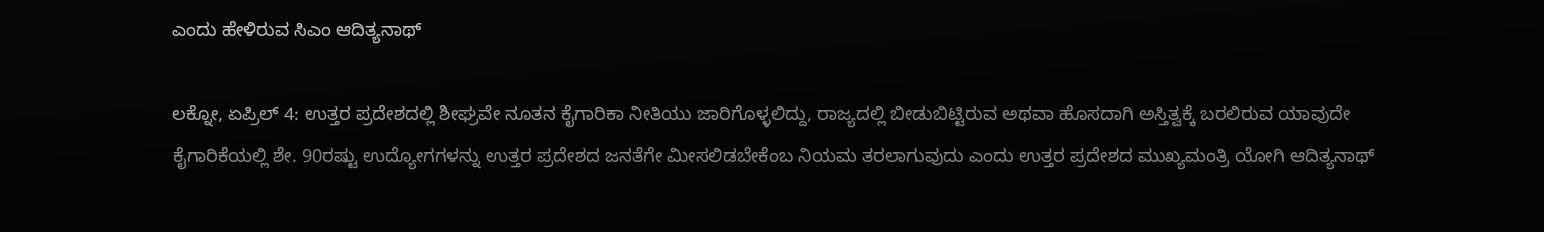ಎಂದು ಹೇಳಿರುವ ಸಿಎಂ ಆದಿತ್ಯನಾಥ್

ಲಕ್ನೋ, ಏಪ್ರಿಲ್ 4: ಉತ್ತರ ಪ್ರದೇಶದಲ್ಲಿ ಶೀಘ್ರವೇ ನೂತನ ಕೈಗಾರಿಕಾ ನೀತಿಯು ಜಾರಿಗೊಳ್ಳಲಿದ್ದು, ರಾಜ್ಯದಲ್ಲಿ ಬೀಡುಬಿಟ್ಟಿರುವ ಅಥವಾ ಹೊಸದಾಗಿ ಅಸ್ತಿತ್ವಕ್ಕೆ ಬರಲಿರುವ ಯಾವುದೇ ಕೈಗಾರಿಕೆಯಲ್ಲಿ ಶೇ. 90ರಷ್ಟು ಉದ್ಯೋಗಗಳನ್ನು ಉತ್ತರ ಪ್ರದೇಶದ ಜನತೆಗೇ ಮೀಸಲಿಡಬೇಕೆಂಬ ನಿಯಮ ತರಲಾಗುವುದು ಎಂದು ಉತ್ತರ ಪ್ರದೇಶದ ಮುಖ್ಯಮಂತ್ರಿ ಯೋಗಿ ಆದಿತ್ಯನಾಥ್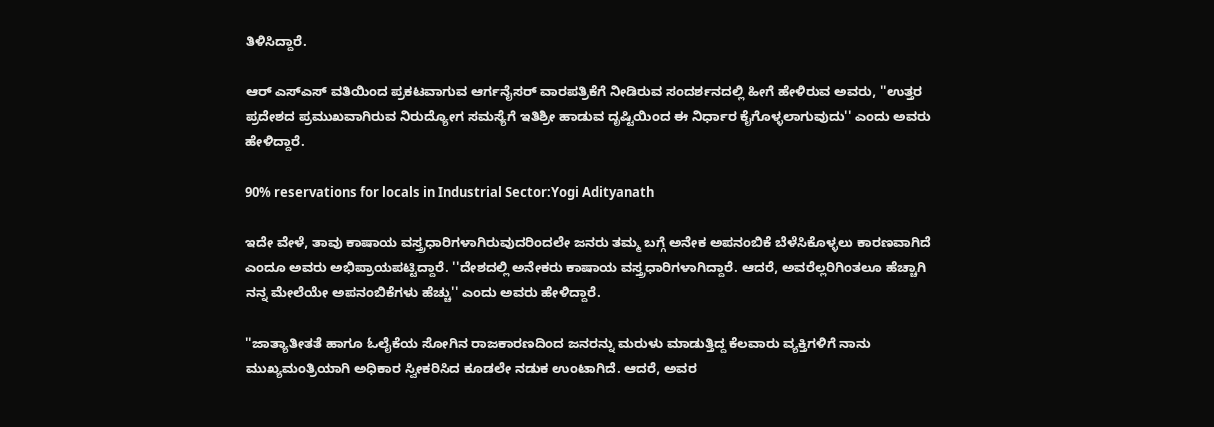ತಿಳಿಸಿದ್ದಾರೆ.

ಆರ್ ಎಸ್ಎಸ್ ವತಿಯಿಂದ ಪ್ರಕಟವಾಗುವ ಆರ್ಗನೈಸರ್ ವಾರಪತ್ರಿಕೆಗೆ ನೀಡಿರುವ ಸಂದರ್ಶನದಲ್ಲಿ ಹೀಗೆ ಹೇಳಿರುವ ಅವರು, ''ಉತ್ತರ ಪ್ರದೇಶದ ಪ್ರಮುಖವಾಗಿರುವ ನಿರುದ್ಯೋಗ ಸಮಸ್ಯೆಗೆ ಇತಿಶ್ರೀ ಹಾಡುವ ದೃಷ್ಟಿಯಿಂದ ಈ ನಿರ್ಧಾರ ಕೈಗೊಳ್ಳಲಾಗುವುದು'' ಎಂದು ಅವರು ಹೇಳಿದ್ದಾರೆ.

90% reservations for locals in Industrial Sector:Yogi Adityanath

ಇದೇ ವೇಳೆ, ತಾವು ಕಾಷಾಯ ವಸ್ತ್ರಧಾರಿಗಳಾಗಿರುವುದರಿಂದಲೇ ಜನರು ತಮ್ಮ ಬಗ್ಗೆ ಅನೇಕ ಅಪನಂಬಿಕೆ ಬೆಳೆಸಿಕೊಳ್ಳಲು ಕಾರಣವಾಗಿದೆ ಎಂದೂ ಅವರು ಅಭಿಪ್ರಾಯಪಟ್ಟಿದ್ದಾರೆ. ''ದೇಶದಲ್ಲಿ ಅನೇಕರು ಕಾಷಾಯ ವಸ್ತ್ರಧಾರಿಗಳಾಗಿದ್ದಾರೆ. ಆದರೆ, ಅವರೆಲ್ಲರಿಗಿಂತಲೂ ಹೆಚ್ಚಾಗಿ ನನ್ನ ಮೇಲೆಯೇ ಅಪನಂಬಿಕೆಗಳು ಹೆಚ್ಚು'' ಎಂದು ಅವರು ಹೇಳಿದ್ದಾರೆ.

''ಜಾತ್ಯಾತೀತತೆ ಹಾಗೂ ಓಲೈಕೆಯ ಸೋಗಿನ ರಾಜಕಾರಣದಿಂದ ಜನರನ್ನು ಮರುಳು ಮಾಡುತ್ತಿದ್ದ ಕೆಲವಾರು ವ್ಯಕ್ತಿಗಳಿಗೆ ನಾನು ಮುಖ್ಯಮಂತ್ರಿಯಾಗಿ ಅಧಿಕಾರ ಸ್ವೀಕರಿಸಿದ ಕೂಡಲೇ ನಡುಕ ಉಂಟಾಗಿದೆ. ಆದರೆ, ಅವರ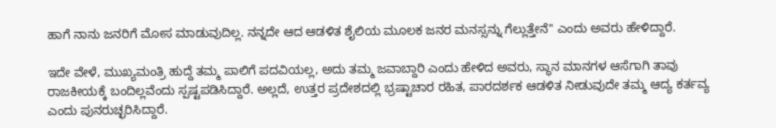ಹಾಗೆ ನಾನು ಜನರಿಗೆ ಮೋಸ ಮಾಡುವುದಿಲ್ಲ. ನನ್ನದೇ ಆದ ಆಡಳಿತ ಶೈಲಿಯ ಮೂಲಕ ಜನರ ಮನಸ್ಸನ್ನು ಗೆಲ್ಲುತ್ತೇನೆ'' ಎಂದು ಅವರು ಹೇಳಿದ್ದಾರೆ.

ಇದೇ ವೇಳೆ, ಮುಖ್ಯಮಂತ್ರಿ ಹುದ್ದೆ ತಮ್ಮ ಪಾಲಿಗೆ ಪದವಿಯಲ್ಲ, ಅದು ತಮ್ಮ ಜವಾಬ್ದಾರಿ ಎಂದು ಹೇಳಿದ ಅವರು, ಸ್ಥಾನ ಮಾನಗಳ ಆಸೆಗಾಗಿ ತಾವು ರಾಜಕೀಯಕ್ಕೆ ಬಂದಿಲ್ಲವೆಂದು ಸ್ಪಷ್ಟಪಡಿಸಿದ್ದಾರೆ. ಅಲ್ಲದೆ, ಉತ್ತರ ಪ್ರದೇಶದಲ್ಲಿ ಭ್ರಷ್ಟಾಚಾರ ರಹಿತ, ಪಾರದರ್ಶಕ ಆಡಳಿತ ನೀಡುವುದೇ ತಮ್ಮ ಆದ್ಯ ಕರ್ತವ್ಯ ಎಂದು ಪುನರುಚ್ಛರಿಸಿದ್ದಾರೆ.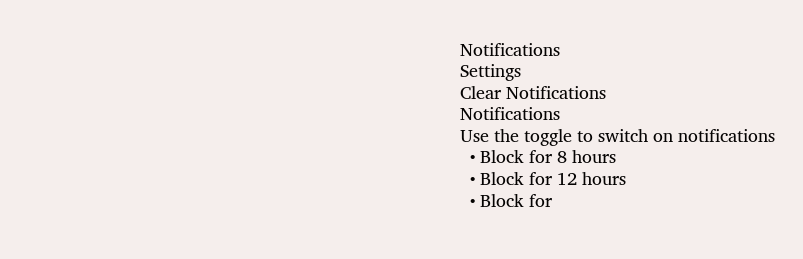Notifications
Settings
Clear Notifications
Notifications
Use the toggle to switch on notifications
  • Block for 8 hours
  • Block for 12 hours
  • Block for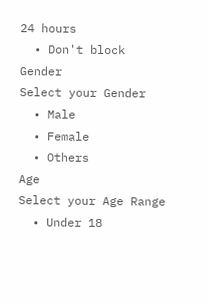24 hours
  • Don't block
Gender
Select your Gender
  • Male
  • Female
  • Others
Age
Select your Age Range
  • Under 18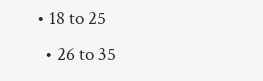• 18 to 25
  • 26 to 35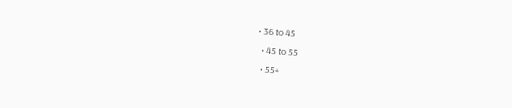• 36 to 45
  • 45 to 55
  • 55+